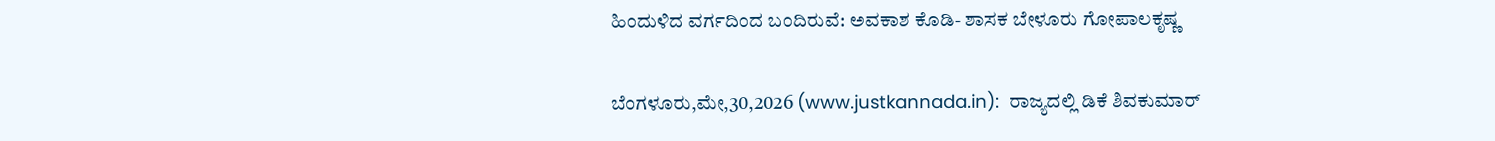ಹಿಂದುಳಿದ ವರ್ಗದಿಂದ ಬಂದಿರುವೆ: ಅವಕಾಶ ಕೊಡಿ- ಶಾಸಕ ಬೇಳೂರು ಗೋಪಾಲಕೃಷ್ಣ

ಬೆಂಗಳೂರು,ಮೇ,30,2026 (www.justkannada.in):  ರಾಜ್ಯದಲ್ಲಿ ಡಿಕೆ ಶಿವಕುಮಾರ್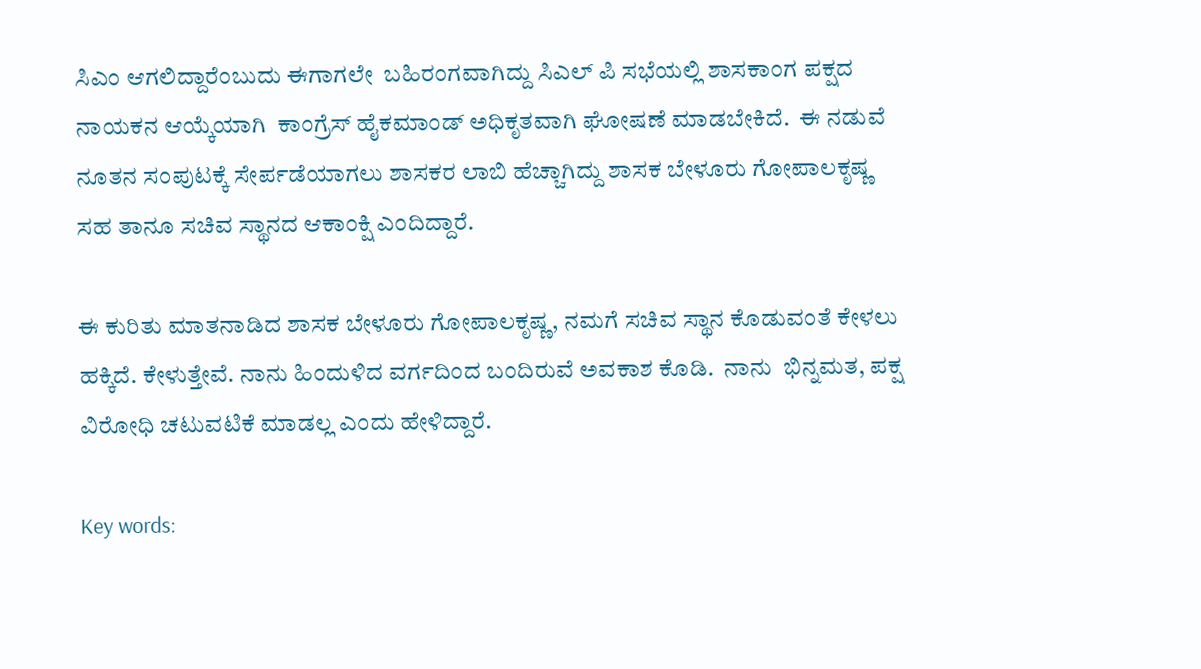ಸಿಎಂ ಆಗಲಿದ್ದಾರೆಂಬುದು ಈಗಾಗಲೇ  ಬಹಿರಂಗವಾಗಿದ್ದು ಸಿಎಲ್ ಪಿ ಸಭೆಯಲ್ಲಿ ಶಾಸಕಾಂಗ ಪಕ್ಷದ ನಾಯಕನ ಆಯ್ಕೆಯಾಗಿ  ಕಾಂಗ್ರೆಸ್ ಹೈಕಮಾಂಡ್ ಅಧಿಕೃತವಾಗಿ ಘೋಷಣೆ ಮಾಡಬೇಕಿದೆ.  ಈ ನಡುವೆ ನೂತನ ಸಂಪುಟಕ್ಕೆ ಸೇರ್ಪಡೆಯಾಗಲು ಶಾಸಕರ ಲಾಬಿ ಹೆಚ್ಚಾಗಿದ್ದು ಶಾಸಕ ಬೇಳೂರು ಗೋಪಾಲಕೃಷ್ಣ ಸಹ ತಾನೂ ಸಚಿವ ಸ್ಥಾನದ ಆಕಾಂಕ್ಷಿ ಎಂದಿದ್ದಾರೆ.

ಈ ಕುರಿತು ಮಾತನಾಡಿದ ಶಾಸಕ ಬೇಳೂರು ಗೋಪಾಲಕೃಷ್ಣ, ನಮಗೆ ಸಚಿವ ಸ್ಥಾನ ಕೊಡುವಂತೆ ಕೇಳಲು ಹಕ್ಕಿದೆ. ಕೇಳುತ್ತೇವೆ. ನಾನು ಹಿಂದುಳಿದ ವರ್ಗದಿಂದ ಬಂದಿರುವೆ ಅವಕಾಶ ಕೊಡಿ.  ನಾನು  ಭಿನ್ನಮತ, ಪಕ್ಷ ವಿರೋಧಿ ಚಟುವಟಿಕೆ ಮಾಡಲ್ಲ ಎಂದು ಹೇಳಿದ್ದಾರೆ.

Key words: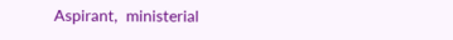Aspirant,  ministerial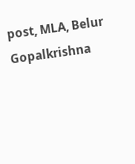post, MLA, Belur Gopalkrishna